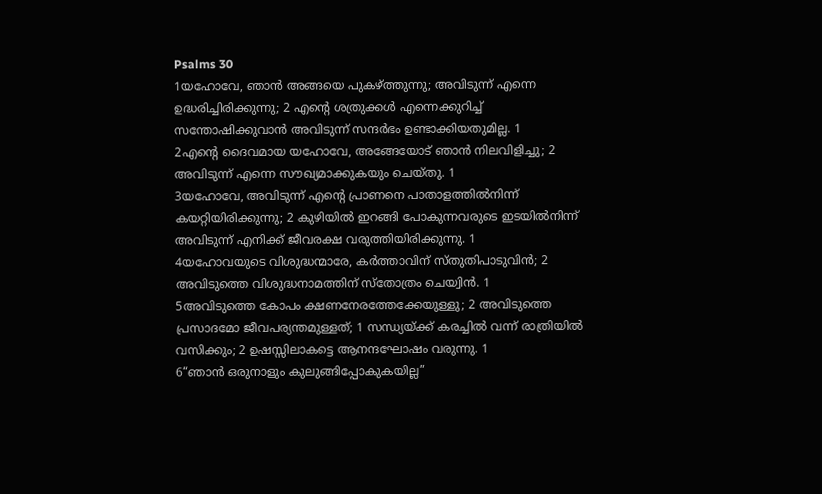Psalms 30
1യഹോവേ, ഞാൻ അങ്ങയെ പുകഴ്ത്തുന്നു; അവിടുന്ന് എന്നെ ഉദ്ധരിച്ചിരിക്കുന്നു; 2 എന്റെ ശത്രുക്കൾ എന്നെക്കുറിച്ച് സന്തോഷിക്കുവാൻ അവിടുന്ന് സന്ദർഭം ഉണ്ടാക്കിയതുമില്ല. 1
2എന്റെ ദൈവമായ യഹോവേ, അങ്ങേയോട് ഞാൻ നിലവിളിച്ചു; 2 അവിടുന്ന് എന്നെ സൗഖ്യമാക്കുകയും ചെയ്തു. 1
3യഹോവേ, അവിടുന്ന് എന്റെ പ്രാണനെ പാതാളത്തിൽനിന്ന് കയറ്റിയിരിക്കുന്നു; 2 കുഴിയിൽ ഇറങ്ങി പോകുന്നവരുടെ ഇടയിൽനിന്ന് അവിടുന്ന് എനിക്ക് ജീവരക്ഷ വരുത്തിയിരിക്കുന്നു. 1
4യഹോവയുടെ വിശുദ്ധന്മാരേ, കർത്താവിന് സ്തുതിപാടുവിൻ; 2 അവിടുത്തെ വിശുദ്ധനാമത്തിന് സ്തോത്രം ചെയ്വിൻ. 1
5അവിടുത്തെ കോപം ക്ഷണനേരത്തേക്കേയുള്ളു; 2 അവിടുത്തെ പ്രസാദമോ ജീവപര്യന്തമുള്ളത്; 1 സന്ധ്യയ്ക്ക് കരച്ചിൽ വന്ന് രാത്രിയിൽ വസിക്കും; 2 ഉഷസ്സിലാകട്ടെ ആനന്ദഘോഷം വരുന്നു. 1
6“ഞാൻ ഒരുനാളും കുലുങ്ങിപ്പോകുകയില്ല”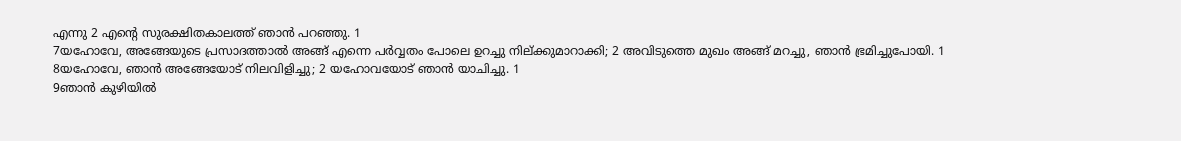എന്നു 2 എന്റെ സുരക്ഷിതകാലത്ത് ഞാൻ പറഞ്ഞു. 1
7യഹോവേ, അങ്ങേയുടെ പ്രസാദത്താൽ അങ്ങ് എന്നെ പർവ്വതം പോലെ ഉറച്ചു നില്ക്കുമാറാക്കി; 2 അവിടുത്തെ മുഖം അങ്ങ് മറച്ചു, ഞാൻ ഭ്രമിച്ചുപോയി. 1
8യഹോവേ, ഞാൻ അങ്ങേയോട് നിലവിളിച്ചു; 2 യഹോവയോട് ഞാൻ യാചിച്ചു. 1
9ഞാൻ കുഴിയിൽ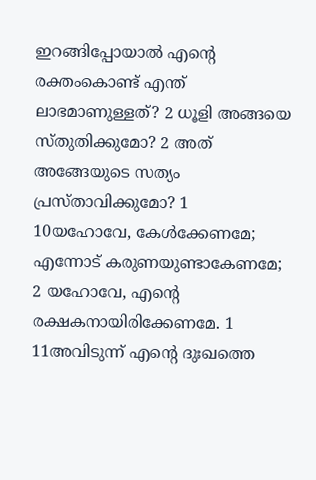ഇറങ്ങിപ്പോയാൽ എന്റെ രക്തംകൊണ്ട് എന്ത് ലാഭമാണുള്ളത്? 2 ധൂളി അങ്ങയെ സ്തുതിക്കുമോ? 2 അത് അങ്ങേയുടെ സത്യം പ്രസ്താവിക്കുമോ? 1
10യഹോവേ, കേൾക്കേണമേ; എന്നോട് കരുണയുണ്ടാകേണമേ; 2 യഹോവേ, എന്റെ രക്ഷകനായിരിക്കേണമേ. 1
11അവിടുന്ന് എന്റെ ദുഃഖത്തെ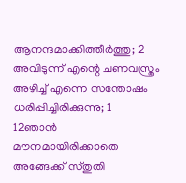ആനന്ദമാക്കിത്തീർത്തു; 2 അവിടുന്ന് എന്റെ ചണവസ്ത്രം അഴിച്ച് എന്നെ സന്തോഷം ധരിപ്പിച്ചിരിക്കുന്നു; 1
12ഞാൻ മൗനമായിരിക്കാതെ അങ്ങേക്ക് സ്തുതി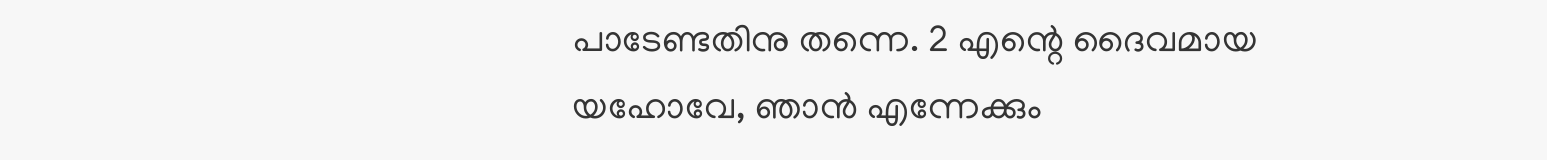പാടേണ്ടതിനു തന്നെ. 2 എന്റെ ദൈവമായ യഹോവേ, ഞാൻ എന്നേക്കും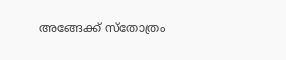അങ്ങേക്ക് സ്തോത്രം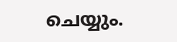ചെയ്യും.